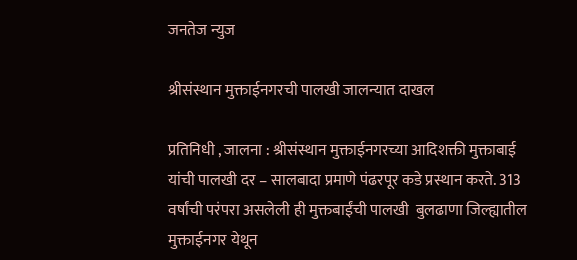जनतेज न्युज

श्रीसंस्थान मुक्ताईनगरची पालखी जालन्यात दाखल

प्रतिनिधी , जालना : श्रीसंस्थान मुक्ताईनगरच्या आदिशक्ती मुक्ताबाई यांची पालखी दर – सालबादा प्रमाणे पंढरपूर कडे प्रस्थान करते. 313 वर्षांची परंपरा असलेली ही मुक्तबाईंची पालखी  बुलढाणा जिल्ह्यातील मुक्ताईनगर येथून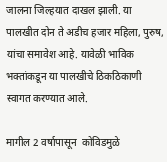जालना जिल्हयात दाखल झाली. या पालखीत दोन ते अडीच हजार महिला, पुरुष,  यांचा समावेश आहे. यावेळी भाविक भक्तांकडून या पालखीचे ठिकठिकाणी स्वागत करण्यात आले.

मागील 2 वर्षापासून  कोविडमुळे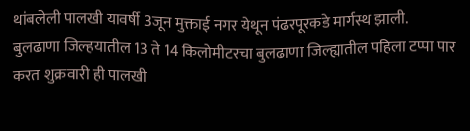थांबलेली पालखी यावर्षी 3जून मुक्ताई नगर येथून पंढरपूरकडे मार्गस्थ झाली. बुलढाणा जिल्हयातील 13 ते 14 किलोमीटरचा बुलढाणा जिल्ह्यातील पहिला टप्पा पार करत शुक्रवारी ही पालखी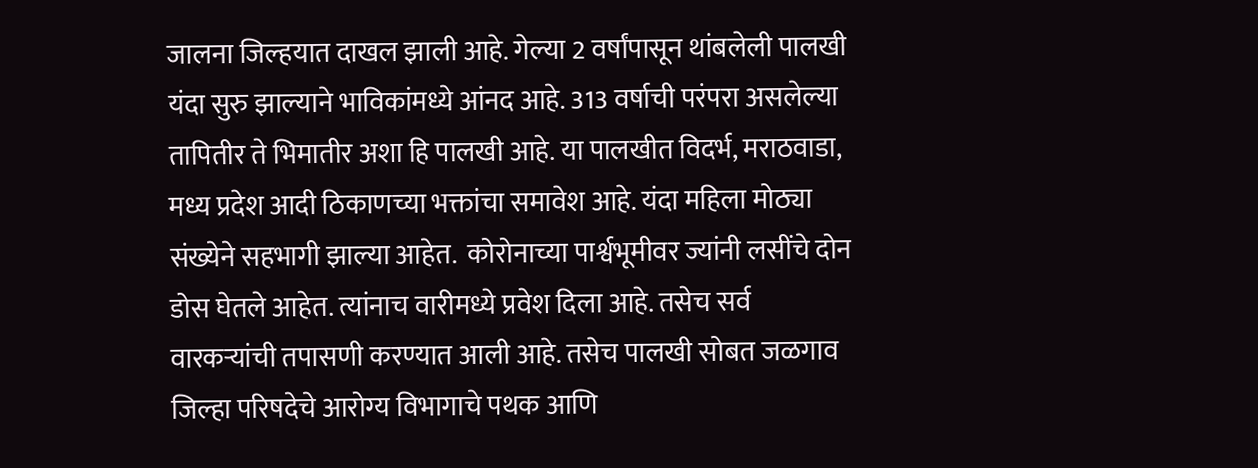जालना जिल्हयात दाखल झाली आहे. गेल्या 2 वर्षांपासून थांबलेली पालखी यंदा सुरु झाल्याने भाविकांमध्ये आंनद आहे. 313 वर्षाची परंपरा असलेल्या तापितीर ते भिमातीर अशा हि पालखी आहे. या पालखीत विदर्भ, मराठवाडा, मध्य प्रदेश आदी ठिकाणच्या भक्तांचा समावेश आहे. यंदा महिला मोठ्या संख्येने सहभागी झाल्या आहेत.  कोरोनाच्या पार्श्वभूमीवर ज्यांनी लसींचे दोन डोस घेतले आहेत. त्यांनाच वारीमध्ये प्रवेश दिला आहे. तसेच सर्व वारकऱ्यांची तपासणी करण्यात आली आहे. तसेच पालखी सोबत जळगाव जिल्हा परिषदेचे आरोग्य विभागाचे पथक आणि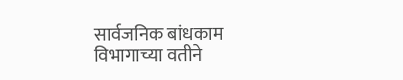सार्वजनिक बांधकाम विभागाच्या वतीने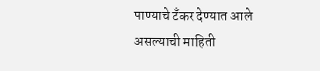पाण्याचे टँकर देण्यात आले असल्याची माहिती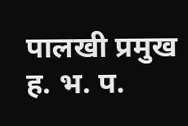पालखी प्रमुख ह. भ. प.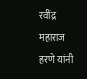रवींद्र महाराज हरणे यांनी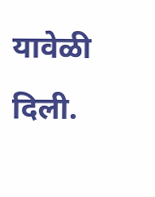यावेळी दिली.